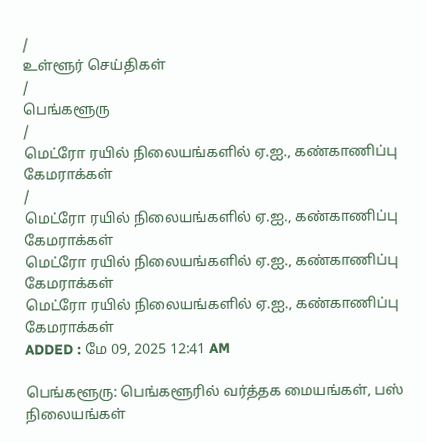/
உள்ளூர் செய்திகள்
/
பெங்களூரு
/
மெட்ரோ ரயில் நிலையங்களில் ஏ.ஐ., கண்காணிப்பு கேமராக்கள்
/
மெட்ரோ ரயில் நிலையங்களில் ஏ.ஐ., கண்காணிப்பு கேமராக்கள்
மெட்ரோ ரயில் நிலையங்களில் ஏ.ஐ., கண்காணிப்பு கேமராக்கள்
மெட்ரோ ரயில் நிலையங்களில் ஏ.ஐ., கண்காணிப்பு கேமராக்கள்
ADDED : மே 09, 2025 12:41 AM

பெங்களூரு: பெங்களூரில் வர்த்தக மையங்கள், பஸ் நிலையங்கள்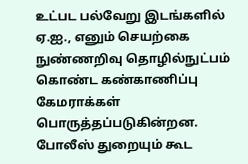உட்பட பல்வேறு இடங்களில் ஏ.ஐ., எனும் செயற்கை நுண்ணறிவு தொழில்நுட்பம் கொண்ட கண்காணிப்பு கேமராக்கள் பொருத்தப்படுகின்றன.
போலீஸ் துறையும் கூட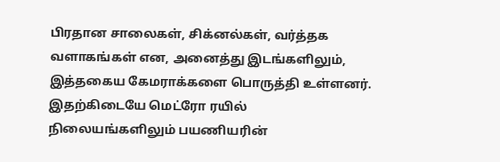பிரதான சாலைகள், சிக்னல்கள், வர்த்தக வளாகங்கள் என, அனைத்து இடங்களிலும், இத்தகைய கேமராக்களை பொருத்தி உள்ளனர்.
இதற்கிடையே மெட்ரோ ரயில் நிலையங்களிலும் பயணியரின்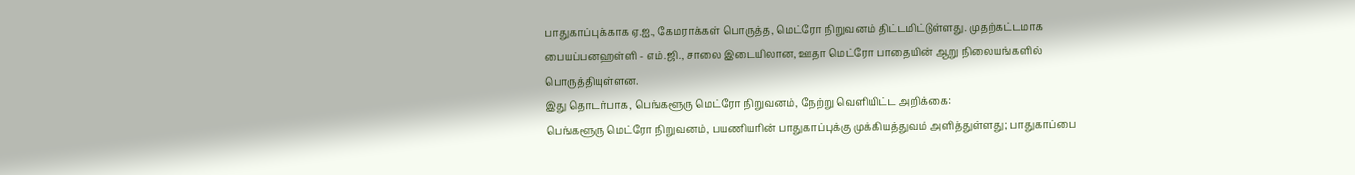பாதுகாப்புக்காக ஏ.ஐ., கேமராக்கள் பொருத்த, மெட்ரோ நிறுவனம் திட்டமிட்டுள்ளது. முதற்கட்டமாக பையப்பனஹள்ளி - எம்.ஜி., சாலை இடையிலான, ஊதா மெட்ரோ பாதையின் ஆறு நிலையங்களில் பொருத்தியுள்ளன.
இது தொடர்பாக, பெங்களூரு மெட்ரோ நிறுவனம், நேற்று வெளியிட்ட அறிக்கை:
பெங்களூரு மெட்ரோ நிறுவனம், பயணியரின் பாதுகாப்புக்கு முக்கியத்துவம் அளித்துள்ளது; பாதுகாப்பை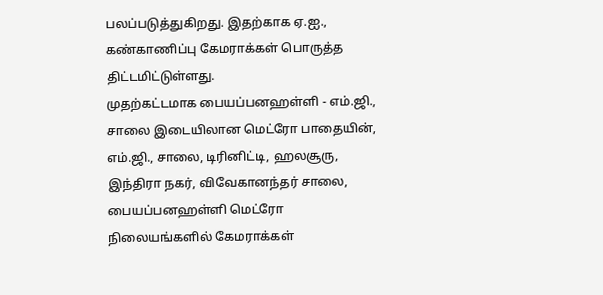பலப்படுத்துகிறது. இதற்காக ஏ.ஐ., கண்காணிப்பு கேமராக்கள் பொருத்த திட்டமிட்டுள்ளது.
முதற்கட்டமாக பையப்பனஹள்ளி - எம்.ஜி., சாலை இடையிலான மெட்ரோ பாதையின், எம்.ஜி., சாலை, டிரினிட்டி, ஹலசூரு, இந்திரா நகர், விவேகானந்தர் சாலை, பையப்பனஹள்ளி மெட்ரோ நிலையங்களில் கேமராக்கள்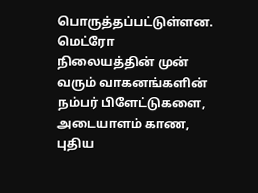பொருத்தப்பட்டுள்ளன. மெட்ரோ நிலையத்தின் முன் வரும் வாகனங்களின் நம்பர் பிளேட்டுகளை, அடையாளம் காண, புதிய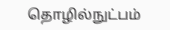தொழில்நுட்பம்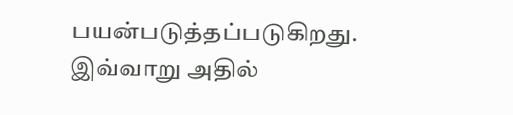பயன்படுத்தப்படுகிறது.
இவ்வாறு அதில்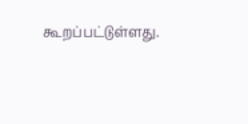கூறப்பட்டுள்ளது.